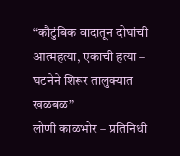“कौटुंबिक वादातून दोघांची आत्महत्या, एकाची हत्या – घटनेने शिरूर तालुक्यात खळबळ”
लोणी काळभोर – प्रतिनिधी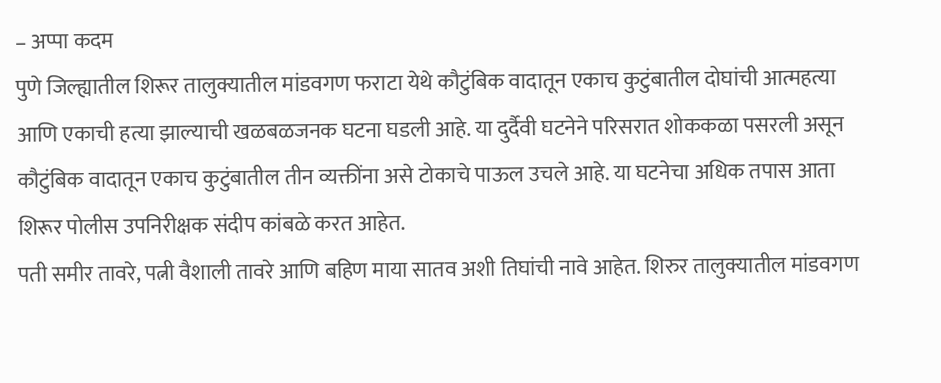– अप्पा कदम
पुणे जिल्ह्यातील शिरूर तालुक्यातील मांडवगण फराटा येथे कौटुंबिक वादातून एकाच कुटुंबातील दोघांची आत्महत्या आणि एकाची हत्या झाल्याची खळबळजनक घटना घडली आहे. या दुर्दैवी घटनेने परिसरात शोककळा पसरली असून कौटुंबिक वादातून एकाच कुटुंबातील तीन व्यक्तींना असे टोकाचे पाऊल उचले आहे. या घटनेचा अधिक तपास आता शिरूर पोलीस उपनिरीक्षक संदीप कांबळे करत आहेत.
पती समीर तावरे, पत्नी वैशाली तावरे आणि बहिण माया सातव अशी तिघांची नावे आहेत. शिरुर तालुक्यातील मांडवगण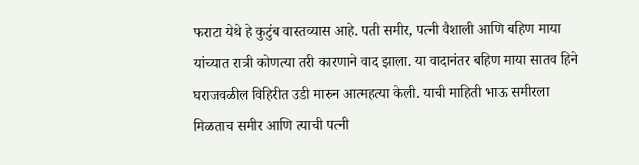फराटा येथे हे कुटुंब वास्तव्यास आहे. पती समीर, पत्नी वैशाली आणि बहिण माया यांच्यात रात्री कोणत्या तरी कारणाने वाद झाला. या वादानंतर बहिण माया सातव हिने घराजवळील विहिरीत उडी मारुन आत्महत्या केली. याची माहिती भाऊ समीरला मिळताच समीर आणि त्याची पत्नी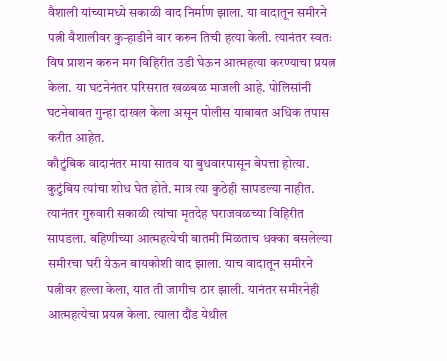वैशाली यांच्यामध्ये सकाळी वाद निर्माण झाला. या वादातून समीरने पत्नी वैशालीवर कुऱ्हाडीने वार करुन तिची हत्या केली. त्यानंतर स्वतः विष प्राशन करुन मग विहिरीत उडी घेऊन आत्महत्या करण्याचा प्रयत्न केला. या घटनेनंतर परिसरात खळबळ माजली आहे. पोलिसांनी घटनेबाबत गुन्हा दाखल केला असून पोलीस याबाबत अधिक तपास करीत आहेत.
कौटुंबिक वादानंतर माया सातव या बुधवारपासून बेपत्ता होत्या. कुटुंबिय त्यांचा शोध घेत होते. मात्र त्या कुठेही सापडल्या नाहीत. त्यानंतर गुरुवारी सकाळी त्यांचा मृतदेह घराजवळच्या विहिरीत सापडला. बहिणीच्या आत्महत्येची बातमी मिळताच धक्का बसलेल्या समीरचा घरी येऊन बायकोशी वाद झाला. याच वादातून समीरने पत्नीवर हल्ला केला, यात ती जागीच ठार झाली. यानंतर समीरनेही आत्महत्येचा प्रयत्न केला. त्याला दौंड येथील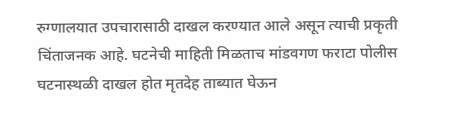रुग्णालयात उपचारासाठी दाखल करण्यात आले असून त्याची प्रकृती चिंताजनक आहे. घटनेची माहिती मिळताच मांडवगण फराटा पोलीस घटनास्थळी दाखल होत मृतदेह ताब्यात घेऊन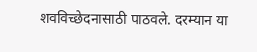शवविच्छेदनासाठी पाठवले. दरम्यान या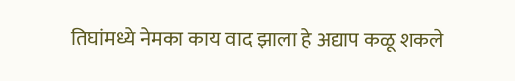तिघांमध्ये नेमका काय वाद झाला हे अद्याप कळू शकले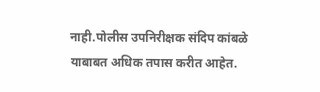नाही.पोलीस उपनिरीक्षक संदिप कांबळे याबाबत अधिक तपास करीत आहेत.